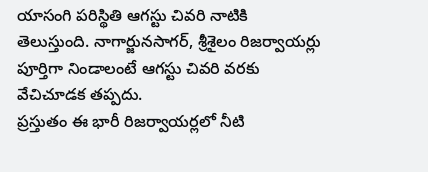యాసంగి పరిస్థితి ఆగస్టు చివరి నాటికి తెలుస్తుంది. నాగార్జునసాగర్, శ్రీశైలం రిజర్వాయర్లు పూర్తిగా నిండాలంటే ఆగస్టు చివరి వరకు వేచిచూడక తప్పదు.
ప్రస్తుతం ఈ భారీ రిజర్వాయర్లలో నీటి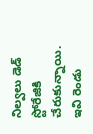నిల్వలు డెడ్ స్టోరేజికి చేరుకున్నాయి.
ఇవి రెండు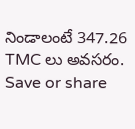నిండాలంటే 347.26 TMC లు అవసరం.
Save or share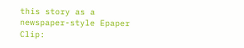this story as a newspaper-style Epaper Clip: